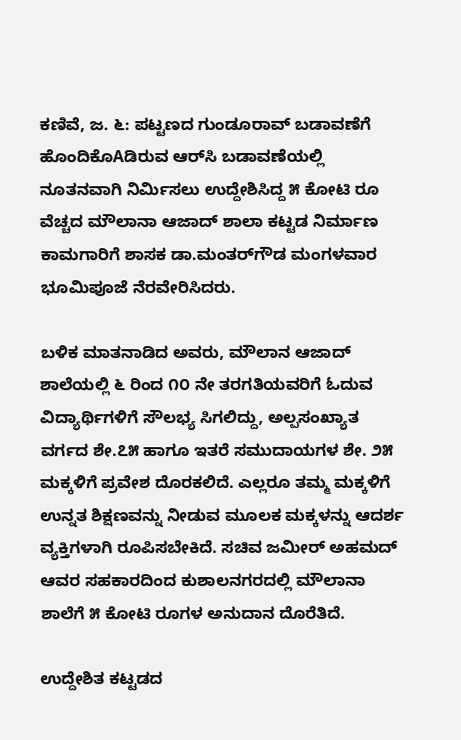ಕಣಿವೆ, ಜ. ೬: ಪಟ್ಟಣದ ಗುಂಡೂರಾವ್ ಬಡಾವಣೆಗೆ ಹೊಂದಿಕೊAಡಿರುವ ಆರ್‌ಸಿ ಬಡಾವಣೆಯಲ್ಲಿ ನೂತನವಾಗಿ ನಿರ್ಮಿಸಲು ಉದ್ದೇಶಿಸಿದ್ದ ೫ ಕೋಟಿ ರೂ ವೆಚ್ಚದ ಮೌಲಾನಾ ಆಜಾದ್ ಶಾಲಾ ಕಟ್ಟಡ ನಿರ್ಮಾಣ ಕಾಮಗಾರಿಗೆ ಶಾಸಕ ಡಾ.ಮಂತರ್‌ಗೌಡ ಮಂಗಳವಾರ ಭೂಮಿಪೂಜೆ ನೆರವೇರಿಸಿದರು.

ಬಳಿಕ ಮಾತನಾಡಿದ ಅವರು, ಮೌಲಾನ ಆಜಾದ್ ಶಾಲೆಯಲ್ಲಿ ೬ ರಿಂದ ೧೦ ನೇ ತರಗತಿಯವರಿಗೆ ಓದುವ ವಿದ್ಯಾರ್ಥಿಗಳಿಗೆ ಸೌಲಭ್ಯ ಸಿಗಲಿದ್ದು, ಅಲ್ಪಸಂಖ್ಯಾತ ವರ್ಗದ ಶೇ.೭೫ ಹಾಗೂ ಇತರೆ ಸಮುದಾಯಗಳ ಶೇ. ೨೫ ಮಕ್ಕಳಿಗೆ ಪ್ರವೇಶ ದೊರಕಲಿದೆ. ಎಲ್ಲರೂ ತಮ್ಮ ಮಕ್ಕಳಿಗೆ ಉನ್ನತ ಶಿಕ್ಷಣವನ್ನು ನೀಡುವ ಮೂಲಕ ಮಕ್ಕಳನ್ನು ಆದರ್ಶ ವ್ಯಕ್ತಿಗಳಾಗಿ ರೂಪಿಸಬೇಕಿದೆ. ಸಚಿವ ಜಮೀರ್ ಅಹಮದ್ ಆವರ ಸಹಕಾರದಿಂದ ಕುಶಾಲನಗರದಲ್ಲಿ ಮೌಲಾನಾ ಶಾಲೆಗೆ ೫ ಕೋಟಿ ರೂಗಳ ಅನುದಾನ ದೊರೆತಿದೆ.

ಉದ್ದೇಶಿತ ಕಟ್ಟಡದ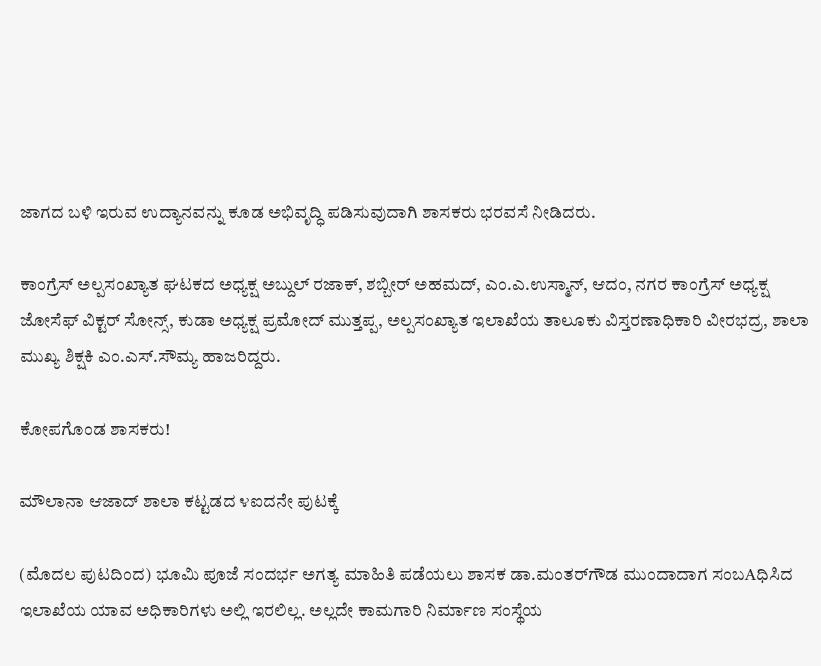ಜಾಗದ ಬಳಿ ಇರುವ ಉದ್ಯಾನವನ್ನು ಕೂಡ ಅಭಿವೃದ್ಧಿ ಪಡಿಸುವುದಾಗಿ ಶಾಸಕರು ಭರವಸೆ ನೀಡಿದರು.

ಕಾಂಗ್ರೆಸ್ ಅಲ್ಪಸಂಖ್ಯಾತ ಘಟಕದ ಅಧ್ಯಕ್ಷ ಅಬ್ದುಲ್ ರಜಾಕ್, ಶಬ್ಬೀರ್ ಅಹಮದ್, ಎಂ.ಎ.ಉಸ್ಮಾನ್, ಆದಂ, ನಗರ ಕಾಂಗ್ರೆಸ್ ಅಧ್ಯಕ್ಷ ಜೋಸೆಫ್ ವಿಕ್ಟರ್ ಸೋನ್ಸ್, ಕುಡಾ ಅಧ್ಯಕ್ಷ ಪ್ರಮೋದ್ ಮುತ್ತಪ್ಪ, ಅಲ್ಪಸಂಖ್ಯಾತ ಇಲಾಖೆಯ ತಾಲೂಕು ವಿಸ್ತರಣಾಧಿಕಾರಿ ವೀರಭದ್ರ, ಶಾಲಾ ಮುಖ್ಯ ಶಿಕ್ಷಕಿ ಎಂ.ಎಸ್.ಸೌಮ್ಯ ಹಾಜರಿದ್ದರು.

ಕೋಪಗೊಂಡ ಶಾಸಕರು!

ಮೌಲಾನಾ ಆಜಾದ್ ಶಾಲಾ ಕಟ್ಟಡದ ೪ಐದನೇ ಪುಟಕ್ಕೆ

(ಮೊದಲ ಪುಟದಿಂದ) ಭೂಮಿ ಪೂಜೆ ಸಂದರ್ಭ ಅಗತ್ಯ ಮಾಹಿತಿ ಪಡೆಯಲು ಶಾಸಕ ಡಾ.ಮಂತರ್‌ಗೌಡ ಮುಂದಾದಾಗ ಸಂಬAಧಿಸಿದ ಇಲಾಖೆಯ ಯಾವ ಅಧಿಕಾರಿಗಳು ಅಲ್ಲಿ ಇರಲಿಲ್ಲ. ಅಲ್ಲದೇ ಕಾಮಗಾರಿ ನಿರ್ಮಾಣ ಸಂಸ್ಥೆಯ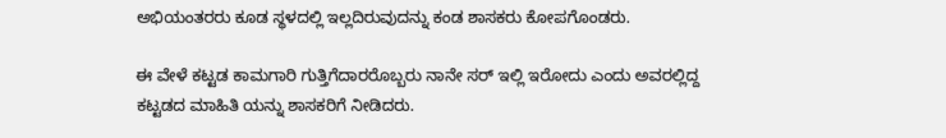ಅಭಿಯಂತರರು ಕೂಡ ಸ್ಥಳದಲ್ಲಿ ಇಲ್ಲದಿರುವುದನ್ನು ಕಂಡ ಶಾಸಕರು ಕೋಪಗೊಂಡರು.

ಈ ವೇಳೆ ಕಟ್ಟಡ ಕಾಮಗಾರಿ ಗುತ್ತಿಗೆದಾರರೊಬ್ಬರು ನಾನೇ ಸರ್ ಇಲ್ಲಿ ಇರೋದು ಎಂದು ಅವರಲ್ಲಿದ್ದ ಕಟ್ಟಡದ ಮಾಹಿತಿ ಯನ್ನು ಶಾಸಕರಿಗೆ ನೀಡಿದರು.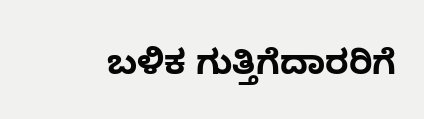ಬಳಿಕ ಗುತ್ತಿಗೆದಾರರಿಗೆ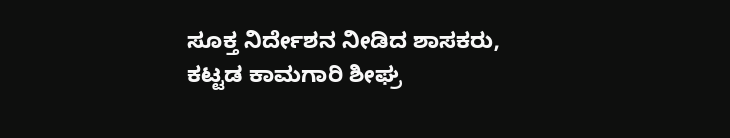ಸೂಕ್ತ ನಿರ್ದೇಶನ ನೀಡಿದ ಶಾಸಕರು, ಕಟ್ಟಡ ಕಾಮಗಾರಿ ಶೀಘ್ರ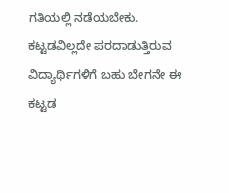ಗತಿಯಲ್ಲಿ ನಡೆಯಬೇಕು. ಕಟ್ಟಡವಿಲ್ಲದೇ ಪರದಾಡುತ್ತಿರುವ ವಿದ್ಯಾರ್ಥಿಗಳಿಗೆ ಬಹು ಬೇಗನೇ ಈ ಕಟ್ಟಡ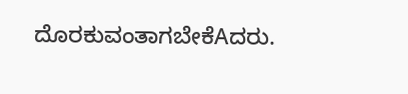ದೊರಕುವಂತಾಗಬೇಕೆAದರು.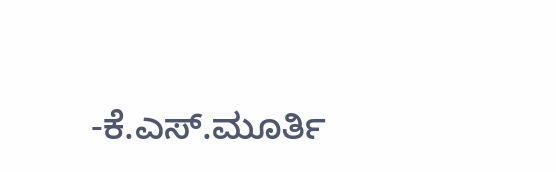-ಕೆ.ಎಸ್.ಮೂರ್ತಿ